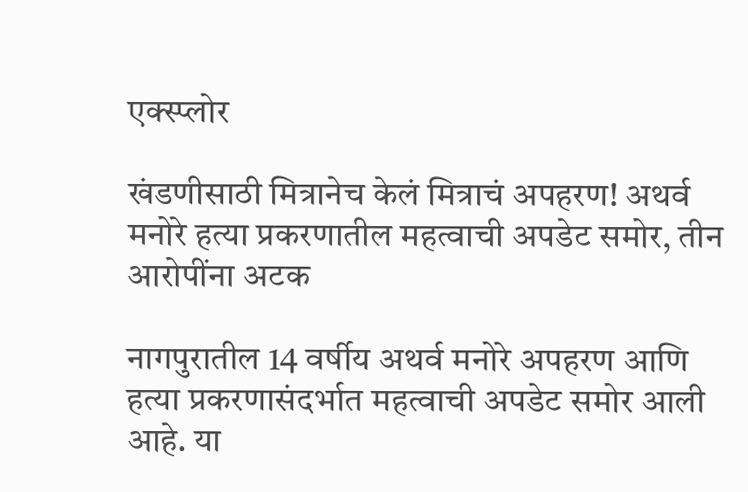एक्स्प्लोर

खंडणीसाठी मित्रानेच केलं मित्राचं अपहरण! अथर्व मनोरे हत्या प्रकरणातील महत्वाची अपडेट समोर, तीन आरोपींना अटक

नागपुरातील 14 वर्षीय अथर्व मनोरे अपहरण आणि हत्या प्रकरणासंदर्भात महत्वाची अपडेट समोर आली आहे. या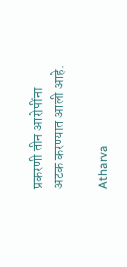प्रकरणी तीन आरोपींना अटक करण्यात आली आहे.

Atharva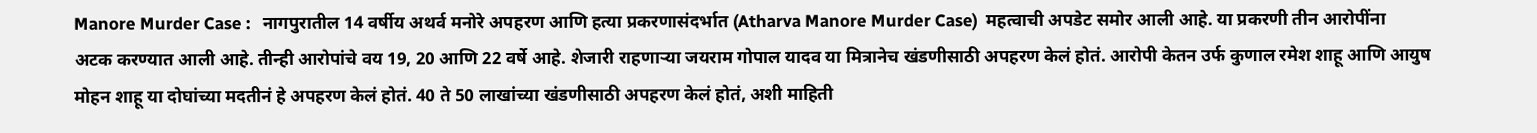Manore Murder Case :   नागपुरातील 14 वर्षीय अथर्व मनोरे अपहरण आणि हत्या प्रकरणासंदर्भात (Atharva Manore Murder Case)  महत्वाची अपडेट समोर आली आहे. या प्रकरणी तीन आरोपींना अटक करण्यात आली आहे. तीन्ही आरोपांचे वय 19, 20 आणि 22 वर्षे आहे. शेजारी राहणाऱ्या जयराम गोपाल यादव या मित्रानेच खंडणीसाठी अपहरण केलं होतं. आरोपी केतन उर्फ कुणाल रमेश शाहू आणि आयुष मोहन शाहू या दोघांच्या मदतीनं हे अपहरण केलं होतं. 40 ते 50 लाखांच्या खंडणीसाठी अपहरण केलं होतं, अशी माहिती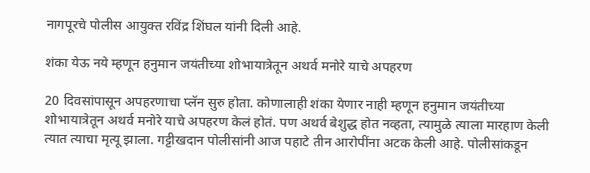नागपूरचे पोलीस आयुक्त रविंद्र शिंघल यांनी दिली आहे.

शंका येऊ नये म्हणून हनुमान जयंतीच्या शोभायात्रेतून अथर्व मनोरे याचे अपहरण

20 दिवसांपासून अपहरणाचा प्लॅन सुरु होता. कोणालाही शंका येणार नाही म्हणून हनुमान जयंतीच्या शोभायात्रेतून अथर्व मनोरे याचे अपहरण केलं होतं. पण अथर्व बेशुद्ध होत नव्हता, त्यामुळे त्याला मारहाण केली त्यात त्याचा मृत्यू झाला. गट्टीखदान पोलीसांनी आज पहाटे तीन आरोपींना अटक केली आहे. पोलीसांकडून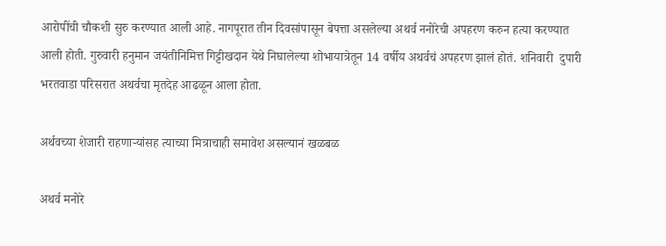आरोपींची चौकशी सुरु करण्यात आली आहे. नागपूरात तीन दिवसांपासून बेपत्ता असलेल्या अथर्व ननोरेची अपहरण करुन हत्या करण्यात आली होती. गुरुवारी हनुमान जयंतीनिमित्त गिट्टीखदान येथे निघालेल्या शोभायात्रेतून 14 वर्षीय अथर्वचं अपहरण झालं होतं. शनिवारी  दुपारी भरतवाडा परिसरात अथर्वचा मृतदेह आढळून आला होता.

अर्थवच्या शेजारी राहणाऱ्यांसह त्याच्या मित्राचाही समावेश असल्यानं खळबळ

अथर्व मनोरे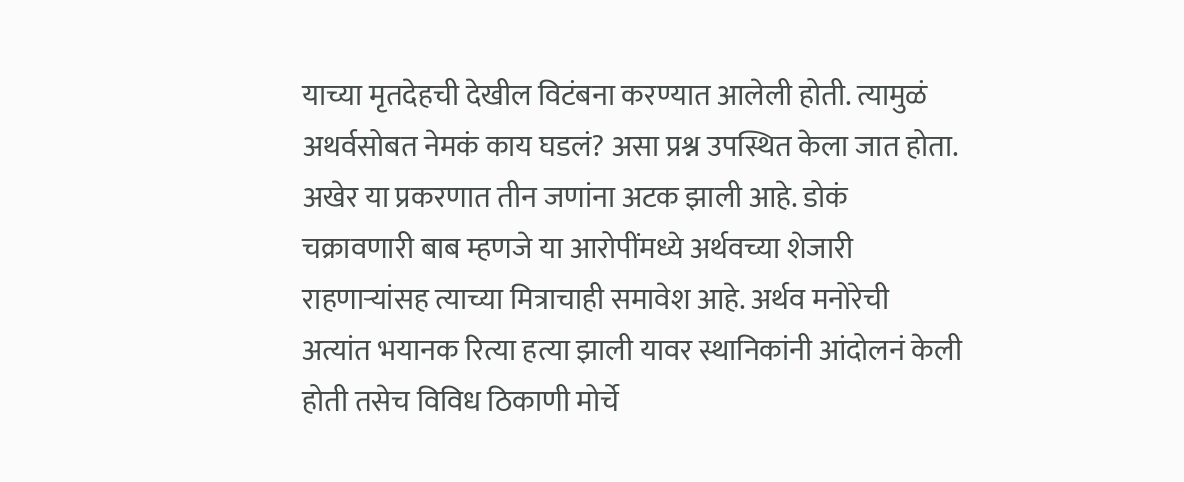याच्या मृतदेहची देखील विटंबना करण्यात आलेली होती. त्यामुळं अथर्वसोबत नेमकं काय घडलं? असा प्रश्न उपस्थित केला जात होता. अखेर या प्रकरणात तीन जणांना अटक झाली आहे. डोकं चक्रावणारी बाब म्हणजे या आरोपींमध्ये अर्थवच्या शेजारी राहणाऱ्यांसह त्याच्या मित्राचाही समावेश आहे. अर्थव मनोरेची अत्यांत भयानक रित्या हत्या झाली यावर स्थानिकांनी आंदोलनं केली होती तसेच विविध ठिकाणी मोर्चे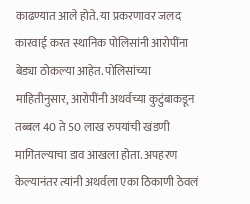काढण्यात आले होते. या प्रकरणावर जलद कारवाई करत स्थानिक पोलिसांनी आरोपींना बेड्या ठोकल्या आहेत. पोलिसांच्या माहितीनुसार, आरोपींनी अथर्वच्या कुटुंबाकडून तब्बल 40 ते 50 लाख रुपयांची खंडणी मागितल्याचा डाव आखला होता. अपहरण केल्यानंतर त्यांनी अथर्वला एका ठिकाणी ठेवलं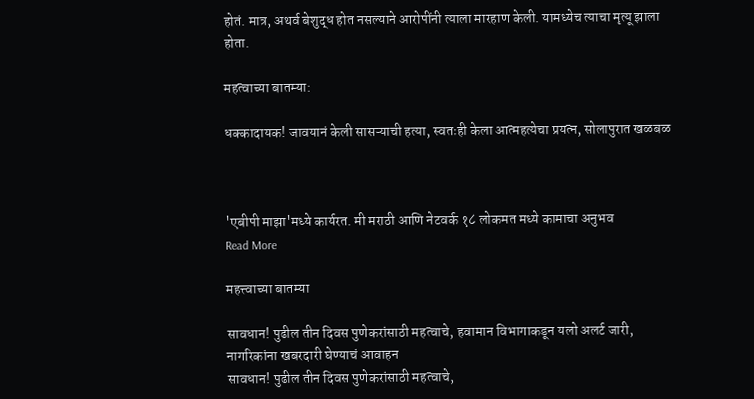होतं. मात्र, अथर्व बेशुद्ध होत नसल्याने आरोपींनी त्याला मारहाण केली. यामध्येच त्याचा मृत्यू झाला होता.

महत्वाच्या बातम्या:

धक्कादायक! जावयानं केली सासऱ्याची हत्या, स्वतःही केला आत्महत्येचा प्रयत्न, सोलापुरात खळबळ



'एबीपी माझा'मध्ये कार्यरत. मी मराठी आणि नेटवर्क १८ लोकमत मध्ये कामाचा अनुभव
Read More

महत्त्वाच्या बातम्या

सावधान! पुढील तीन दिवस पुणेकरांसाठी महत्वाचे, हवामान विभागाकडून यलो अलर्ट जारी, नागरिकांना खबरदारी घेण्याचं आवाहन
सावधान! पुढील तीन दिवस पुणेकरांसाठी महत्वाचे,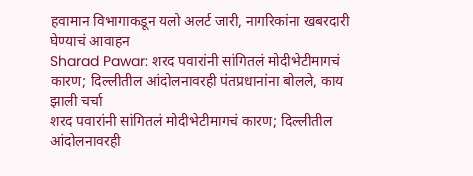हवामान विभागाकडून यलो अलर्ट जारी, नागरिकांना खबरदारी घेण्याचं आवाहन
Sharad Pawar: शरद पवारांनी सांगितलं मोदीभेटीमागचं कारण; दिल्लीतील आंदोलनावरही पंतप्रधानांना बोलले, काय झाली चर्चा
शरद पवारांनी सांगितलं मोदीभेटीमागचं कारण; दिल्लीतील आंदोलनावरही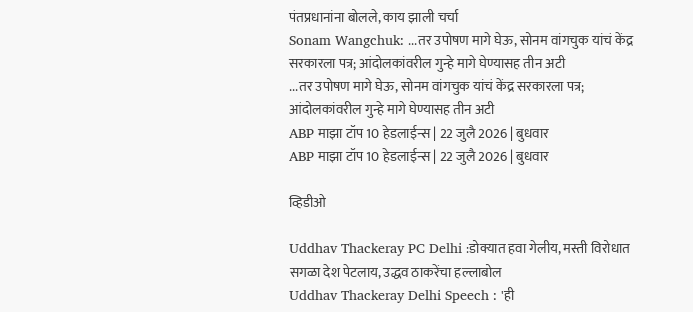पंतप्रधानांना बोलले, काय झाली चर्चा
Sonam Wangchuk: ...तर उपोषण मागे घेऊ, सोनम वांगचुक यांचं केंद्र सरकारला पत्र; आंदोलकांवरील गुन्हे मागे घेण्यासह तीन अटी
...तर उपोषण मागे घेऊ, सोनम वांगचुक यांचं केंद्र सरकारला पत्र; आंदोलकांवरील गुन्हे मागे घेण्यासह तीन अटी
ABP माझा टॉप 10 हेडलाईन्स | 22 जुलै 2026 | बुधवार
ABP माझा टॉप 10 हेडलाईन्स | 22 जुलै 2026 | बुधवार

व्हिडीओ

Uddhav Thackeray PC Delhi :डोक्यात हवा गेलीय, मस्ती विरोधात सगळा देश पेटलाय, उद्धव ठाकरेंचा हल्लाबोल
Uddhav Thackeray Delhi Speech : 'ही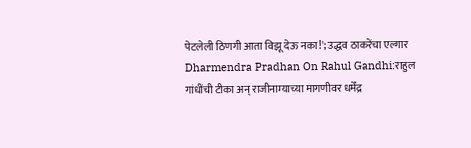पेटलेली ठिणगी आता विझू देऊ नका!'; उद्धव ठाकरेंचा एल्गार
Dharmendra Pradhan On Rahul Gandhi:राहुल गांधींची टीका अन् राजीनाम्याच्या मागणीवर धर्मेंद्र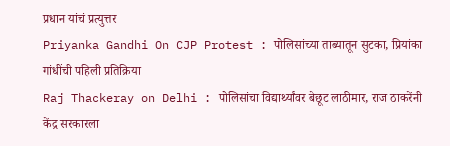प्रधान यांचं प्रत्युत्तर
Priyanka Gandhi On CJP Protest : पोलिसांच्या ताब्यातून सुटका, प्रियांका गांधींची पहिली प्रतिक्रिया
Raj Thackeray on Delhi : पोलिसांचा विद्यार्थ्यांवर बेछूट लाठीमार, राज ठाकरेंनी केंद्र सरकारला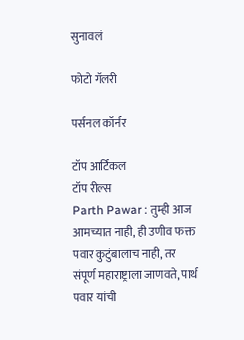सुनावलं

फोटो गॅलरी

पर्सनल कॉर्नर

टॉप आर्टिकल
टॉप रील्स
Parth Pawar : तुम्ही आज आमच्यात नाही, ही उणीव फक्त पवार कुटुंबालाच नाही, तर संपूर्ण महाराष्ट्राला जाणवते, पार्थ पवार यांची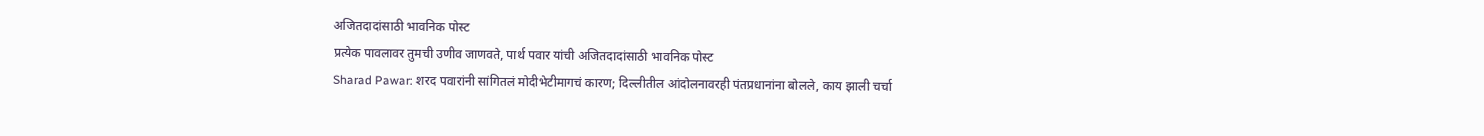अजितदादांसाठी भावनिक पोस्ट
प्रत्येक पावलावर तुमची उणीव जाणवते, पार्थ पवार यांची अजितदादांसाठी भावनिक पोस्ट
Sharad Pawar: शरद पवारांनी सांगितलं मोदीभेटीमागचं कारण; दिल्लीतील आंदोलनावरही पंतप्रधानांना बोलले, काय झाली चर्चा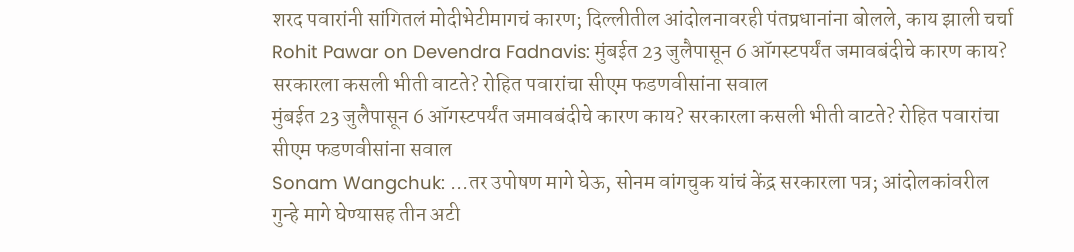शरद पवारांनी सांगितलं मोदीभेटीमागचं कारण; दिल्लीतील आंदोलनावरही पंतप्रधानांना बोलले, काय झाली चर्चा
Rohit Pawar on Devendra Fadnavis: मुंबईत 23 जुलैपासून 6 ऑगस्टपर्यंत जमावबंदीचे कारण काय? सरकारला कसली भीती वाटते? रोहित पवारांचा सीएम फडणवीसांना सवाल
मुंबईत 23 जुलैपासून 6 ऑगस्टपर्यंत जमावबंदीचे कारण काय? सरकारला कसली भीती वाटते? रोहित पवारांचा सीएम फडणवीसांना सवाल
Sonam Wangchuk: ...तर उपोषण मागे घेऊ, सोनम वांगचुक यांचं केंद्र सरकारला पत्र; आंदोलकांवरील गुन्हे मागे घेण्यासह तीन अटी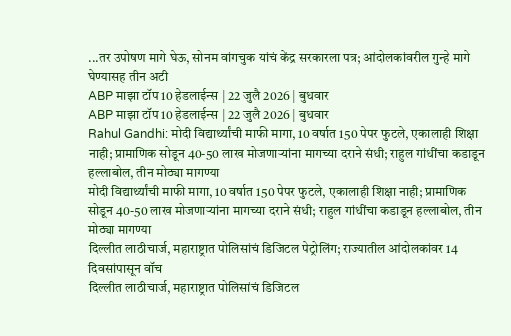...तर उपोषण मागे घेऊ, सोनम वांगचुक यांचं केंद्र सरकारला पत्र; आंदोलकांवरील गुन्हे मागे घेण्यासह तीन अटी
ABP माझा टॉप 10 हेडलाईन्स | 22 जुलै 2026 | बुधवार
ABP माझा टॉप 10 हेडलाईन्स | 22 जुलै 2026 | बुधवार
Rahul Gandhi: मोदी विद्यार्थ्यांची माफी मागा, 10 वर्षात 150 पेपर फुटले, एकालाही शिक्षा नाही; प्रामाणिक सोडून 40-50 लाख मोजणाऱ्यांना मागच्या दराने संधी; राहुल गांधींचा कडाडून हल्लाबोल, तीन मोठ्या मागण्या
मोदी विद्यार्थ्यांची माफी मागा, 10 वर्षात 150 पेपर फुटले, एकालाही शिक्षा नाही; प्रामाणिक सोडून 40-50 लाख मोजणाऱ्यांना मागच्या दराने संधी; राहुल गांधींचा कडाडून हल्लाबोल, तीन मोठ्या मागण्या
दिल्लीत लाठीचार्ज, महाराष्ट्रात पोलिसांचं डिजिटल पेट्रोलिंग; राज्यातील आंदोलकांवर 14 दिवसांपासून वॉच
दिल्लीत लाठीचार्ज, महाराष्ट्रात पोलिसांचं डिजिटल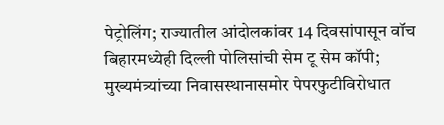पेट्रोलिंग; राज्यातील आंदोलकांवर 14 दिवसांपासून वॉच
बिहारमध्येही दिल्ली पोलिसांची सेम टू सेम कॉपी; मुख्यमंत्र्यांच्या निवासस्थानासमोर पेपरफुटीविरोधात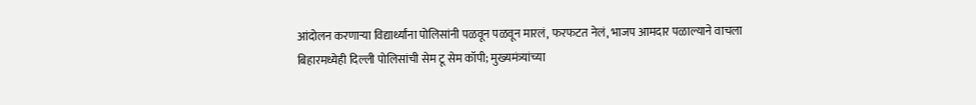आंदोलन करणाऱ्या विद्यार्थ्यांना पोलिसांनी पळवून पळवून मारलं, फरफटत नेलं, भाजप आमदार पळाल्याने वाचला
बिहारमध्येही दिल्ली पोलिसांची सेम टू सेम कॉपी; मुख्यमंत्र्यांच्या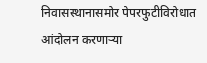निवासस्थानासमोर पेपरफुटीविरोधात आंदोलन करणाऱ्या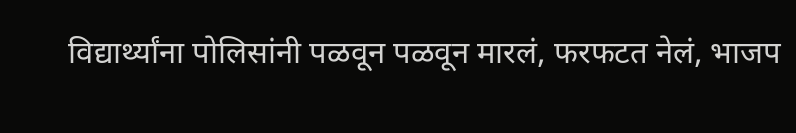विद्यार्थ्यांना पोलिसांनी पळवून पळवून मारलं, फरफटत नेलं, भाजप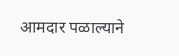आमदार पळाल्याने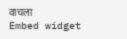वाचला
Embed widget